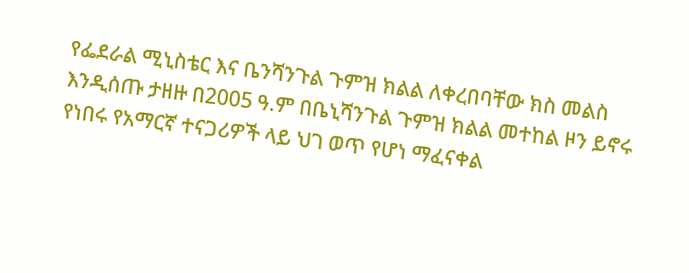የፌደራል ሚኒስቴር እና ቤንሻንጉል ጉምዝ ክልል ለቀረበባቸው ክስ መልስ እንዲሰጡ ታዘዙ በ2005 ዓ.ም በቤኒሻንጉል ጉምዝ ክልል መተከል ዞን ይኖሩ የነበሩ የአማርኛ ተናጋሪዎች ላይ ህገ ወጥ የሆነ ማፈናቀል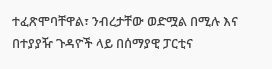ተፈጽሞባቸዋል፣ ንብረታቸው ወድሟል በሚሉ እና በተያያዥ ጉዳዮች ላይ በሰማያዊ ፓርቲና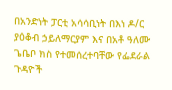በአንድነት ፓርቲ አሳሳቢነት በእነ ዶ/ር ያዕቆብ ኃይለማርያም እና በአቶ ዓለሙ ጌቤቦ ክስ የተመሰረተባቸው የፌደራል ጉዳዮች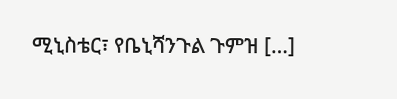ሚኒስቴር፣ የቤኒሻንጉል ጉምዝ […]